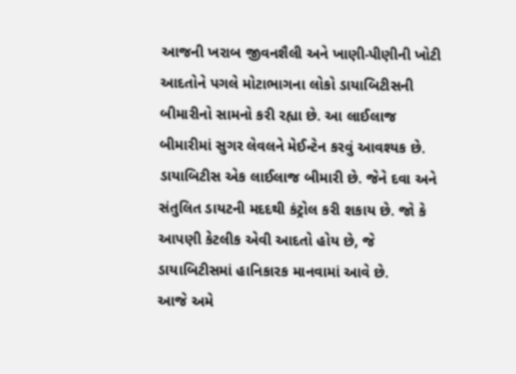આજની ખરાબ જીવનશૈલી અને ખાણી-પીણીની ખોટી આદતોને પગલે મોટાભાગના લોકો ડાયાબિટીસની બીમારીનો સામનો કરી રહ્યા છે. આ લાઈલાજ બીમારીમાં સુગર લેવલને મેઈન્ટેન કરવું આવશ્યક છે.
ડાયાબિટીસ એક લાઈલાજ બીમારી છે. જેને દવા અને સંતુલિત ડાયટની મદદથી કંટ્રોલ કરી શકાય છે. જો કે આપણી કેટલીક એવી આદતો હોય છે, જે ડાયાબિટીસમાં હાનિકારક માનવામાં આવે છે.
આજે અમે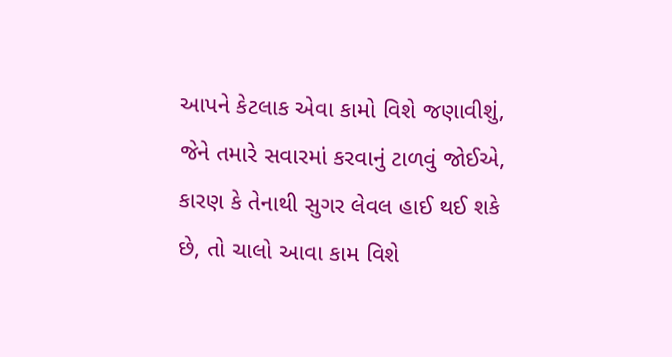આપને કેટલાક એવા કામો વિશે જણાવીશું, જેને તમારે સવારમાં કરવાનું ટાળવું જોઈએ, કારણ કે તેનાથી સુગર લેવલ હાઈ થઈ શકે છે, તો ચાલો આવા કામ વિશે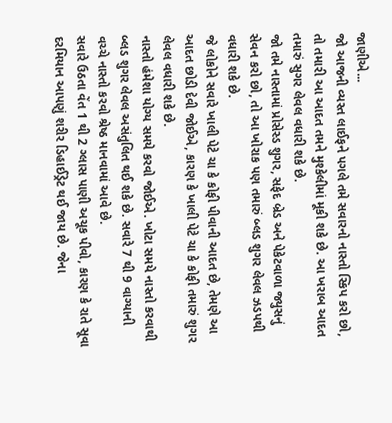જાણીએ...
જો આજની વ્યસ્ત લાઈફને પગલે તમે સવારનો નાસ્તો સ્કિપ કરો છો, તો તમારી આ આદત તમને મુશ્કેલીમાં મૂકી શકે છે. આ ખરાબ આદત તમારું સુગર લેવલ વધારી શકે છે.
જો તમે નાસ્તામાં પ્રોસેસ્ડ શુગર, સફેદ બ્રેડ અને પેકેટવાળા જ્યુસનું સેવન કરો છો, તો આ ખોરાક પણ તમારું બ્લડ શુગર લેવલ ઝડપથી વધારી શકે છે.
જે લોકોને સવારે ખાલી પેટે ચા કે કોફી પીવાની આદત છે, તેમણે આ આદત છોડી દેવી જોઈએ, કારણ કે ખાલી પેટે ચા કે કોફી તમારું શુગર લેવલ વધારી શકે છે.
નાસ્તો હંમેશા યોગ્ય સમયે કરવો જોઈએ. ખોટા સમયે નાસ્તો કરવાથી બ્લડ શુગર લેવલ અસંતુલિત થઈ શકે છે. સવારે 7 થી 9 વાગ્યાની વચ્ચે નાસ્તો કરવો શ્રેષ્ઠ માનવામાં આવે છે.
સવારે ઉઠતા વેંત 1 થી 2 ગ્લાસ પાણી અચૂક પીવો, કારણ કે રાતે સૂવા દરમિયાન આપણું શરીર ડિહાઈડ્રેટ થઈ જાય છે. જેના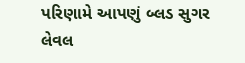પરિણામે આપણું બ્લડ સુગર લેવલ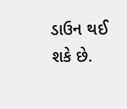ડાઉન થઈ શકે છે.